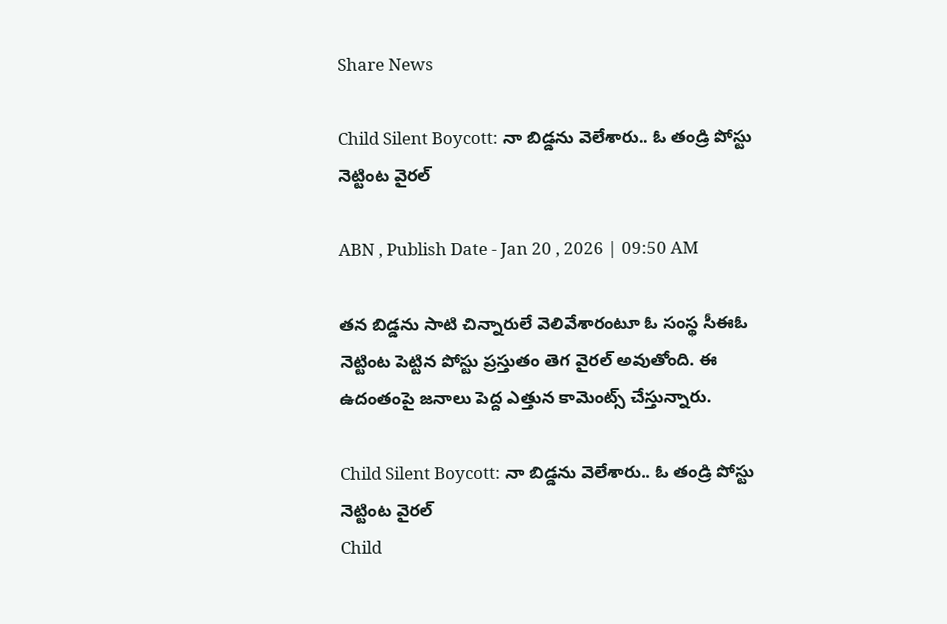Share News

Child Silent Boycott: నా బిడ్డను వెలేశారు.. ఓ తండ్రి పోస్టు నెట్టింట వైరల్

ABN , Publish Date - Jan 20 , 2026 | 09:50 AM

తన బిడ్డను సాటి చిన్నారులే వెలివేశారంటూ ఓ సంస్థ సీఈఓ నెట్టింట పెట్టిన పోస్టు ప్రస్తుతం తెగ వైరల్ అవుతోంది. ఈ ఉదంతంపై జనాలు పెద్ద ఎత్తున కామెంట్స్ చేస్తున్నారు.

Child Silent Boycott: నా బిడ్డను వెలేశారు.. ఓ తండ్రి పోస్టు నెట్టింట వైరల్
Child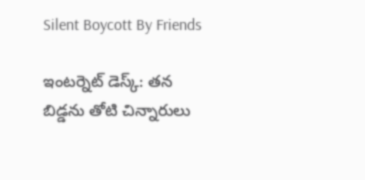Silent Boycott By Friends

ఇంటర్నెట్ డెస్క్: తన బిడ్డను తోటి చిన్నారులు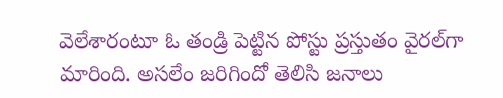వెలేశారంటూ ఓ తండ్రి పెట్టిన పోస్టు ప్రస్తుతం వైరల్‌గా మారింది. అసలేం జరిగిందో తెలిసి జనాలు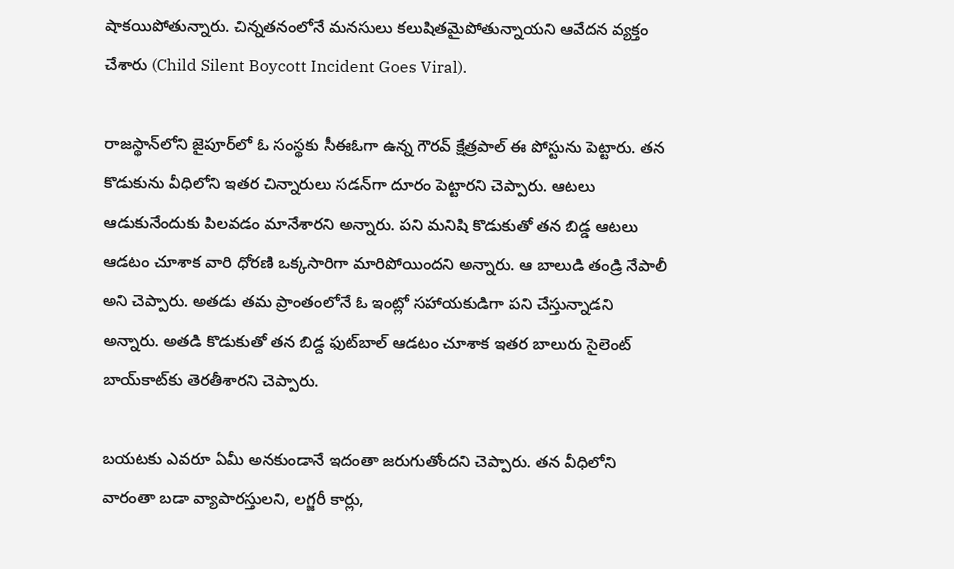షాకయిపోతున్నారు. చిన్నతనంలోనే మనసులు కలుషితమైపోతున్నాయని ఆవేదన వ్యక్తం చేశారు (Child Silent Boycott Incident Goes Viral).

రాజస్థాన్‌లోని జైపూర్‌లో ఓ సంస్థకు సీఈఓగా ఉన్న గౌరవ్ క్షేత్రపాల్ ఈ పోస్టును పెట్టారు. తన కొడుకును వీధిలోని ఇతర చిన్నారులు సడన్‌గా దూరం పెట్టారని చెప్పారు. ఆటలు ఆడుకునేందుకు పిలవడం మానేశారని అన్నారు. పని మనిషి కొడుకుతో తన బిడ్డ ఆటలు ఆడటం చూశాక వారి ధోరణి ఒక్కసారిగా మారిపోయిందని అన్నారు. ఆ బాలుడి తండ్రి నేపాలీ అని చెప్పారు. అతడు తమ ప్రాంతంలోనే ఓ ఇంట్లో సహాయకుడిగా పని చేస్తున్నాడని అన్నారు. అతడి కొడుకుతో తన బిడ్ద ఫుట్‌బాల్ ఆడటం చూశాక ఇతర బాలురు సైలెంట్‌ బాయ్‌కాట్‌కు తెరతీశారని చెప్పారు.

బయటకు ఎవరూ ఏమీ అనకుండానే ఇదంతా జరుగుతోందని చెప్పారు. తన వీధిలోని వారంతా బడా వ్యాపారస్తులని, లగ్జరీ కార్లు,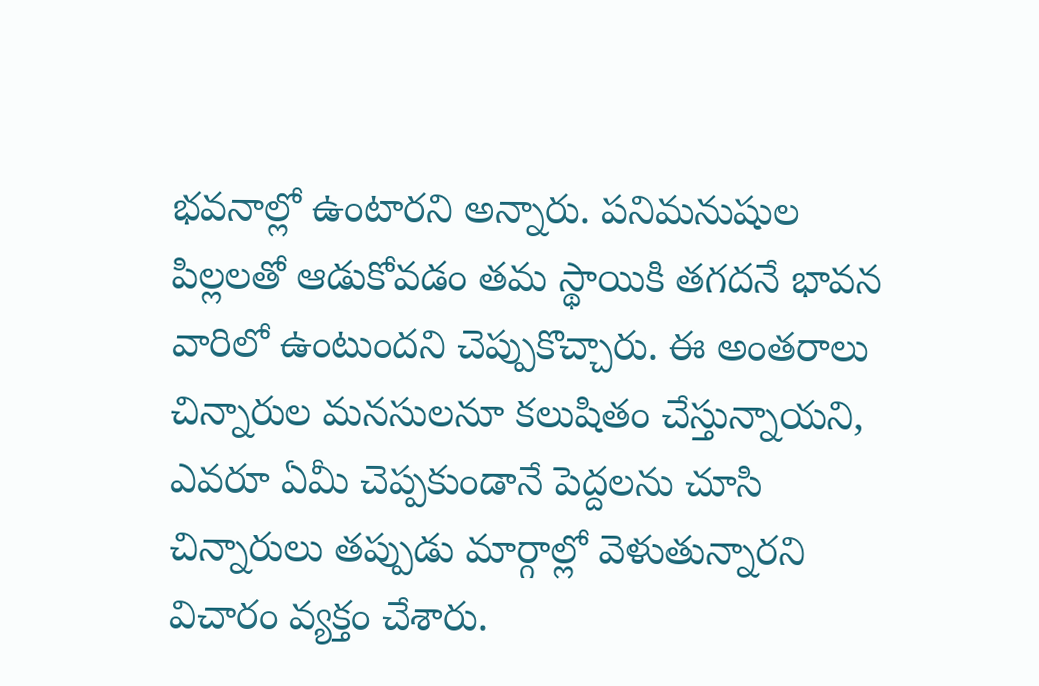భవనాల్లో ఉంటారని అన్నారు. పనిమనుషుల పిల్లలతో ఆడుకోవడం తమ స్థాయికి తగదనే భావన వారిలో ఉంటుందని చెప్పుకొచ్చారు. ఈ అంతరాలు చిన్నారుల మనసులనూ కలుషితం చేస్తున్నాయని, ఎవరూ ఏమీ చెప్పకుండానే పెద్దలను చూసి చిన్నారులు తప్పుడు మార్గాల్లో వెళుతున్నారని విచారం వ్యక్తం చేశారు.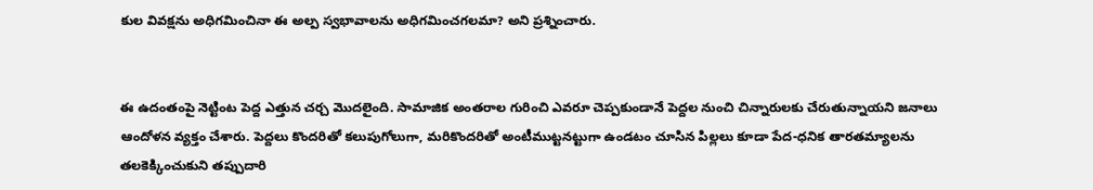కుల వివక్షను అధిగమించినా ఈ అల్ప స్వభావాలను అధిగమించగలమా? అని ప్రశ్నించారు.


ఈ ఉదంతంపై నెట్టింట పెద్ద ఎత్తున చర్చ మొదలైంది. సామాజిక అంతరాల గురించి ఎవరూ చెప్పకుండానే పెద్దల నుంచి చిన్నారులకు చేరుతున్నాయని జనాలు ఆందోళన వ్యక్తం చేశారు. పెద్దలు కొందరితో కలుపుగోలుగా, మరికొందరితో అంటీముట్టనట్టుగా ఉండటం చూసిన పిల్లలు కూడా పేద-ధనిక తారతమ్యాలను తలకెక్కించుకుని తప్పుదారి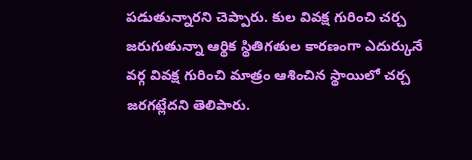పడుతున్నారని చెప్పారు. కుల వివక్ష గురించి చర్చ జరుగుతున్నా ఆర్థిక స్థితిగతుల కారణంగా ఎదుర్కునే వర్గ వివక్ష గురించి మాత్రం ఆశించిన స్థాయిలో చర్చ జరగట్లేదని తెలిపారు.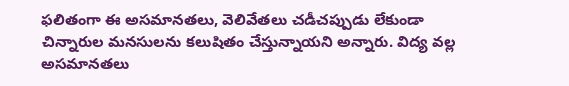ఫలితంగా ఈ అసమానతలు, వెలివేతలు చడీచప్పుడు లేకుండా చిన్నారుల మనసులను కలుషితం చేస్తున్నాయని అన్నారు. విద్య వల్ల అసమానతలు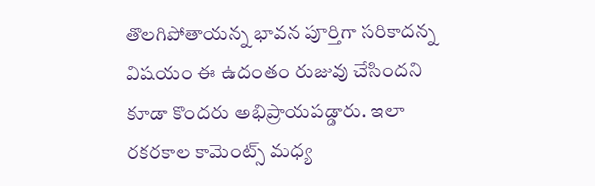తొలగిపోతాయన్న భావన పూర్తిగా సరికాదన్న విషయం ఈ ఉదంతం రుజువు చేసిందని కూడా కొందరు అభిప్రాయపడ్డారు. ఇలా రకరకాల కామెంట్స్ మధ్య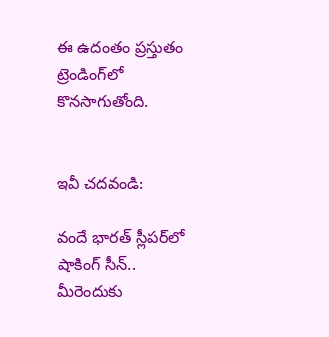ఈ ఉదంతం ప్రస్తుతం ట్రెండింగ్‌లో కొనసాగుతోంది.


ఇవీ చదవండి:

వందే భారత్ స్లీపర్‌లో షాకింగ్ సీన్.. మీరెందుకు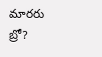మారరు బ్రో?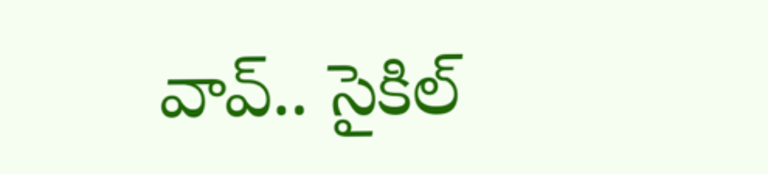వావ్.. సైకిల్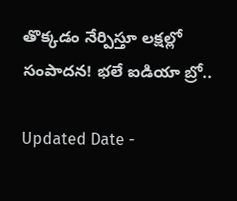తొక్కడం నేర్పిస్తూ లక్షల్లో సంపాదన! భలే ఐడియా బ్రో..

Updated Date -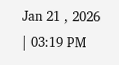Jan 21 , 2026 | 03:19 PM